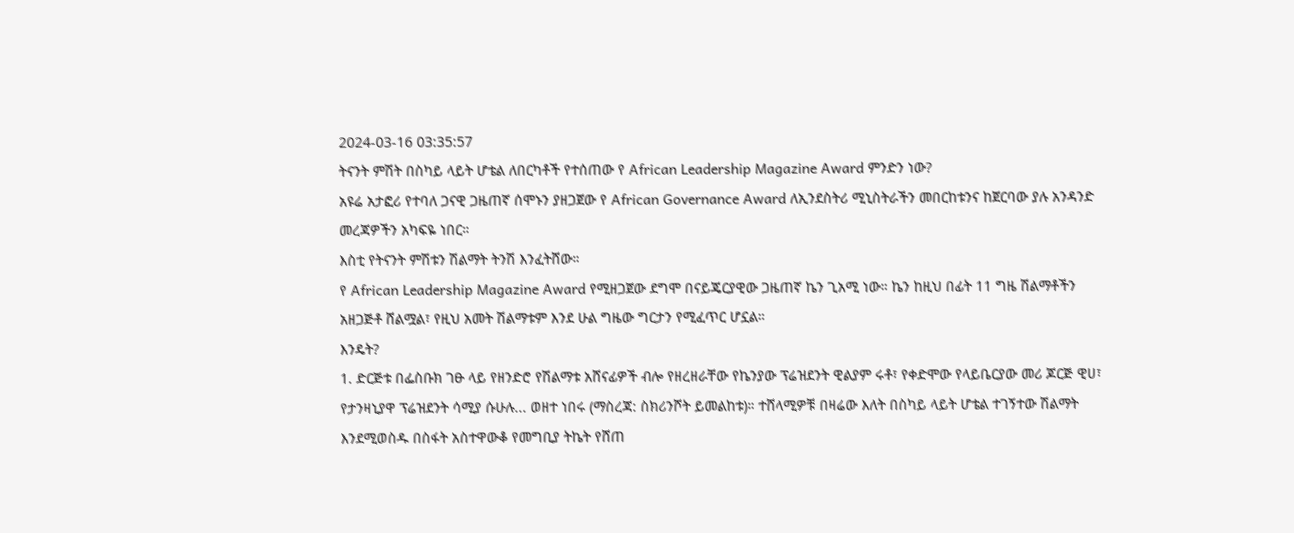2024-03-16 03:35:57
ትናንት ምሽት በስካይ ላይት ሆቴል ለበርካቶች የተሰጠው የ African Leadership Magazine Award ምንድን ነው?
አዩሬ አታፎሪ የተባለ ጋናዊ ጋዜጠኛ ሰሞኑን ያዘጋጀው የ African Governance Award ለኢንደስትሪ ሚኒስትራችን መበርከቱንና ከጀርባው ያሉ አንዳንድ መረጃዎችን አካፍዬ ነበር።
እስቲ የትናንት ምሽቱን ሽልማት ትንሽ እንፈትሸው።
የ African Leadership Magazine Award የሚዘጋጀው ደግሞ በናይጄርያዊው ጋዜጠኛ ኬን ጊአሚ ነው። ኬን ከዚህ በፊት 11 ግዜ ሽልማቶችን አዘጋጅቶ ሸልሟል፣ የዚህ አመት ሽልማቱም እንደ ሁል ግዜው ግርታን የሚፈጥር ሆኗል።
እንዴት?
1. ድርጅቱ በፌስቡክ ገፁ ላይ የዘንድሮ የሽልማቱ አሸናፊዎች ብሎ የዘረዘራቸው የኬንያው ፕሬዝደንት ዊልያም ሩቶ፣ የቀድሞው የላይቤርያው መሪ ጆርጅ ዊሀ፣ የታንዛኒያዋ ፕሬዝደንት ሳሚያ ሱሁሉ... ወዘተ ነበሩ (ማስረጃ: ስክሪንሾት ይመልከቱ)። ተሸላሚዎቹ በዛሬው እለት በስካይ ላይት ሆቴል ተገኝተው ሽልማት እንደሚወስዱ በስፋት አስተዋውቆ የመግቢያ ትኬት የሸጠ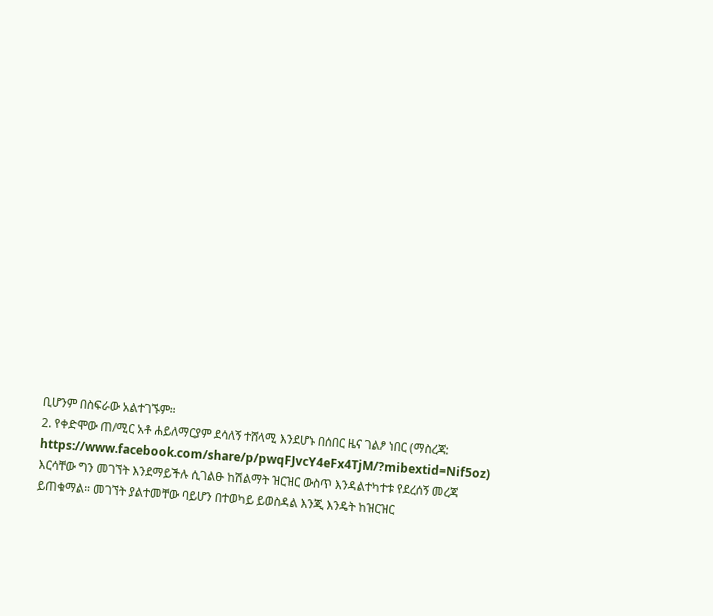ቢሆንም በስፍራው አልተገኙም።
2. የቀድሞው ጠ/ሚር አቶ ሐይለማርያም ደሳለኝ ተሸላሚ እንደሆኑ በሰበር ዜና ገልፆ ነበር (ማስረጃ: https://www.facebook.com/share/p/pwqFJvcY4eFx4TjM/?mibextid=Nif5oz) እርሳቸው ግን መገኘት እንደማይችሉ ሲገልፁ ከሽልማት ዝርዝር ውስጥ እንዳልተካተቱ የደረሰኝ መረጃ ይጠቁማል። መገኘት ያልተመቸው ባይሆን በተወካይ ይወስዳል እንጂ እንዴት ከዝርዝር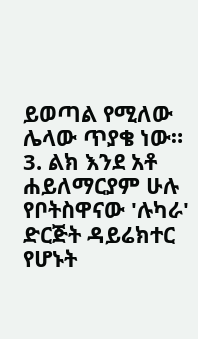ይወጣል የሚለው ሌላው ጥያቄ ነው።
3. ልክ እንደ አቶ ሐይለማርያም ሁሉ የቦትስዋናው 'ሉካራ' ድርጅት ዳይሬክተር የሆኑት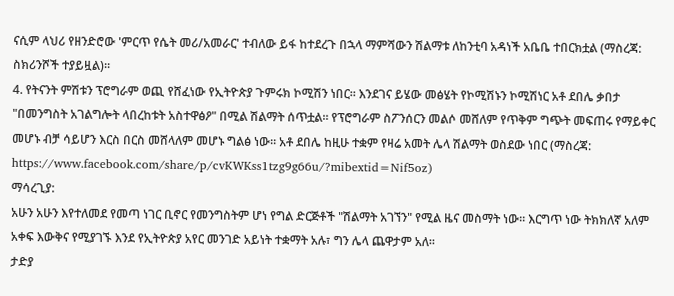ናሲም ላህሪ የዘንድሮው 'ምርጥ የሴት መሪ/አመራር' ተብለው ይፋ ከተደረጉ በኋላ ማምሻውን ሽልማቱ ለከንቲባ አዳነች አቤቤ ተበርክቷል (ማስረጃ: ስክሪንሾች ተያይዟል)።
4. የትናንት ምሽቱን ፕሮግራም ወጪ የሸፈነው የኢትዮጵያ ጉምሩክ ኮሚሽን ነበር። እንደገና ይሄው መፅሄት የኮሚሽኑን ኮሚሽነር አቶ ደበሌ ቃበታ "በመንግስት አገልግሎት ላበረከቱት አስተዋፅዖ" በሚል ሽልማት ሰጥቷል። የፕሮግራም ስፖንሰርን መልሶ መሸለም የጥቅም ግጭት መፍጠሩ የማይቀር መሆኑ ብቻ ሳይሆን እርስ በርስ መሸላለም መሆኑ ግልፅ ነው። አቶ ደበሌ ከዚሁ ተቋም የዛሬ አመት ሌላ ሽልማት ወስደው ነበር (ማስረጃ: https://www.facebook.com/share/p/cvKWKss1tzg9g66u/?mibextid=Nif5oz)
ማሳረጊያ:
አሁን አሁን እየተለመደ የመጣ ነገር ቢኖር የመንግስትም ሆነ የግል ድርጅቶች "ሽልማት አገኘን" የሚል ዜና መስማት ነው። እርግጥ ነው ትክክለኛ አለም አቀፍ እውቅና የሚያገኙ እንደ የኢትዮጵያ አየር መንገድ አይነት ተቋማት አሉ፣ ግን ሌላ ጨዋታም አለ።
ታድያ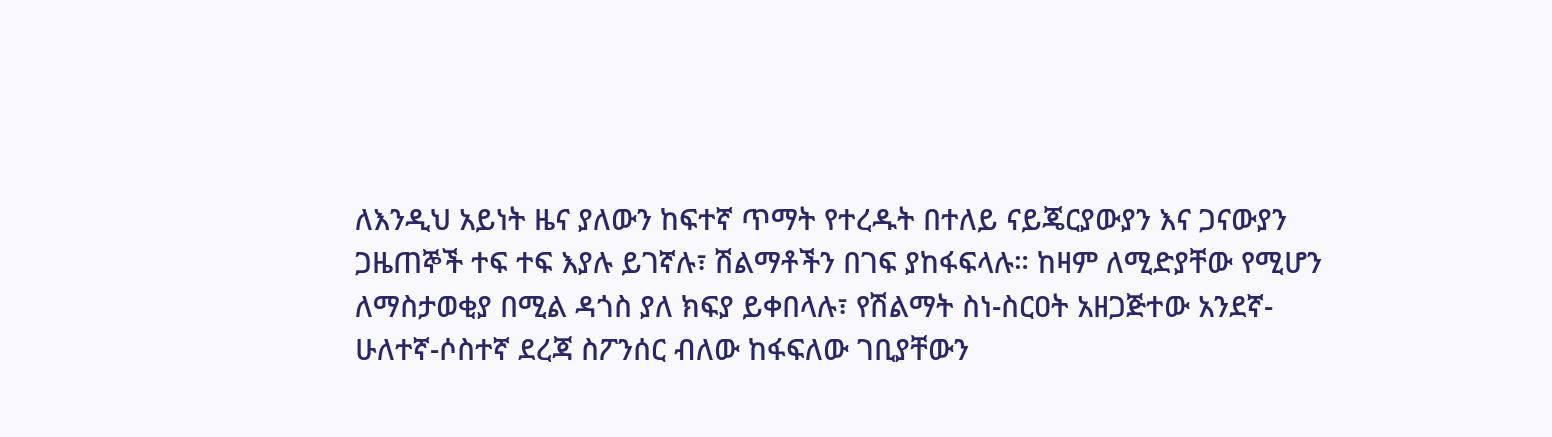ለእንዲህ አይነት ዜና ያለውን ከፍተኛ ጥማት የተረዱት በተለይ ናይጄርያውያን እና ጋናውያን ጋዜጠኞች ተፍ ተፍ እያሉ ይገኛሉ፣ ሽልማቶችን በገፍ ያከፋፍላሉ። ከዛም ለሚድያቸው የሚሆን ለማስታወቂያ በሚል ዳጎስ ያለ ክፍያ ይቀበላሉ፣ የሽልማት ስነ-ስርዐት አዘጋጅተው አንደኛ-ሁለተኛ-ሶስተኛ ደረጃ ስፖንሰር ብለው ከፋፍለው ገቢያቸውን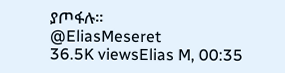ያጦፋሉ።
@EliasMeseret
36.5K viewsElias M, 00:35